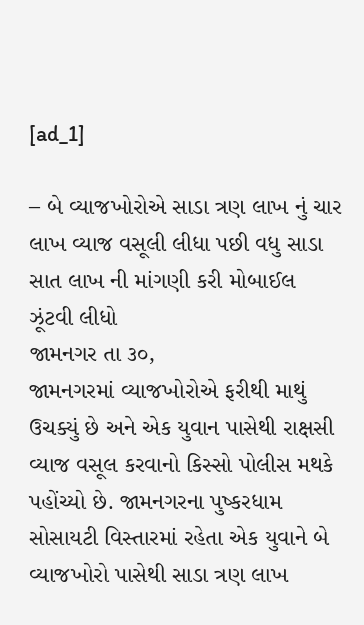[ad_1]

– બે વ્યાજખોરોએ સાડા ત્રણ લાખ નું ચાર લાખ વ્યાજ વસૂલી લીધા પછી વધુ સાડા સાત લાખ ની માંગણી કરી મોબાઈલ ઝૂંટવી લીધો
જામનગર તા ૩૦,
જામનગરમાં વ્યાજખોરોએ ફરીથી માથું ઉચક્યું છે અને એક યુવાન પાસેથી રાક્ષસી વ્યાજ વસૂલ કરવાનો કિસ્સો પોલીસ મથકે પહોંચ્યો છે. જામનગરના પુષ્કરધામ સોસાયટી વિસ્તારમાં રહેતા એક યુવાને બે વ્યાજખોરો પાસેથી સાડા ત્રણ લાખ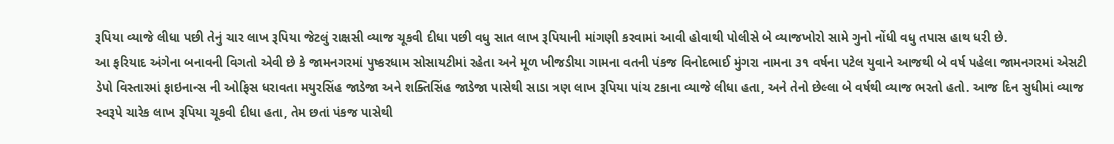રૂપિયા વ્યાજે લીધા પછી તેનું ચાર લાખ રૂપિયા જેટલું રાક્ષસી વ્યાજ ચૂકવી દીધા પછી વધુ સાત લાખ રૂપિયાની માંગણી કરવામાં આવી હોવાથી પોલીસે બે વ્યાજખોરો સામે ગુનો નોંધી વધુ તપાસ હાથ ધરી છે.
આ ફરિયાદ અંગેના બનાવની વિગતો એવી છે કે જામનગરમાં પુષ્કરધામ સોસાયટીમાં રહેતા અને મૂળ ખીજડીયા ગામના વતની પંકજ વિનોદભાઈ મુંગરા નામના ૩૧ વર્ષના પટેલ યુવાને આજથી બે વર્ષ પહેલા જામનગરમાં એસટી ડેપો વિસ્તારમાં ફાઇનાન્સ ની ઓફિસ ધરાવતા મયુરસિંહ જાડેજા અને શક્તિસિંહ જાડેજા પાસેથી સાડા ત્રણ લાખ રૂપિયા પાંચ ટકાના વ્યાજે લીધા હતા, અને તેનો છેલ્લા બે વર્ષથી વ્યાજ ભરતો હતો. આજ દિન સુધીમાં વ્યાજ સ્વરૂપે ચારેક લાખ રૂપિયા ચૂકવી દીધા હતા, તેમ છતાં પંકજ પાસેથી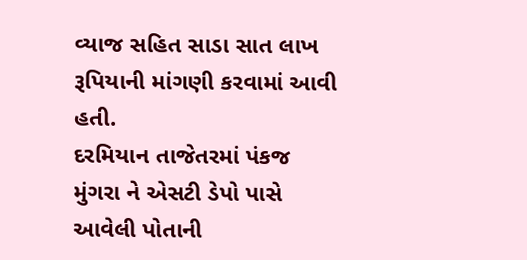વ્યાજ સહિત સાડા સાત લાખ રૂપિયાની માંગણી કરવામાં આવી હતી.
દરમિયાન તાજેતરમાં પંકજ મુંગરા ને એસટી ડેપો પાસે આવેલી પોતાની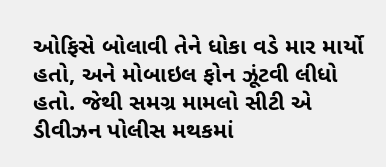ઓફિસે બોલાવી તેને ધોકા વડે માર માર્યો હતો, અને મોબાઇલ ફોન ઝૂંટવી લીધો હતો. જેથી સમગ્ર મામલો સીટી એ ડીવીઝન પોલીસ મથકમાં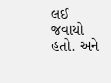લઈ જવાયો હતો. અને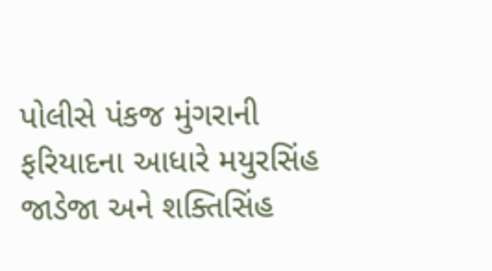પોલીસે પંકજ મુંગરાની ફરિયાદના આધારે મયુરસિંહ જાડેજા અને શક્તિસિંહ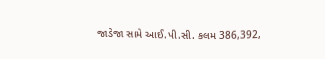જાડેજા સામે આઈ.પી.સી. કલમ 386,392,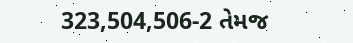323,504,506-2 તેમજ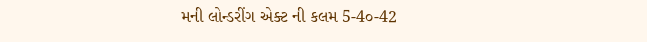મની લોન્ડરીંગ એક્ટ ની કલમ 5-4૦-42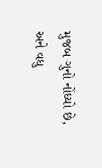મુજબ ગુનો નોંધ્યો છે, અને વધુ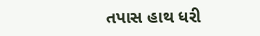તપાસ હાથ ધરી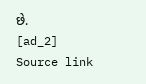છે.
[ad_2]
Source link